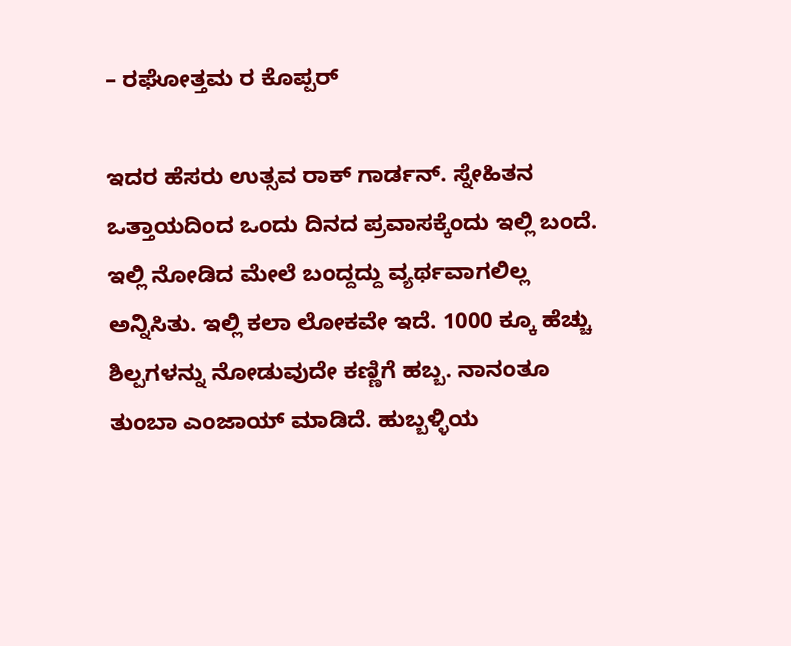– ರಘೋತ್ತಮ ರ ಕೊಪ್ಪರ್

ಇದರ ಹೆಸರು ಉತ್ಸವ ರಾಕ್ ಗಾರ್ಡನ್. ಸ್ನೇಹಿತನ ಒತ್ತಾಯದಿಂದ ಒಂದು ದಿನದ ಪ್ರವಾಸಕ್ಕೆಂದು ಇಲ್ಲಿ ಬಂದೆ. ಇಲ್ಲಿ ನೋಡಿದ ಮೇಲೆ ಬಂದ್ದದ್ದು ವ್ಯರ್ಥವಾಗಲಿಲ್ಲ ಅನ್ನಿಸಿತು. ಇಲ್ಲಿ ಕಲಾ ಲೋಕವೇ ಇದೆ. 1000 ಕ್ಕೂ ಹೆಚ್ಚು ಶಿಲ್ಪಗಳನ್ನು ನೋಡುವುದೇ ಕಣ್ಣಿಗೆ ಹಬ್ಬ. ನಾನಂತೂ ತುಂಬಾ ಎಂಜಾಯ್ ಮಾಡಿದೆ. ಹುಬ್ಬಳ್ಳಿಯ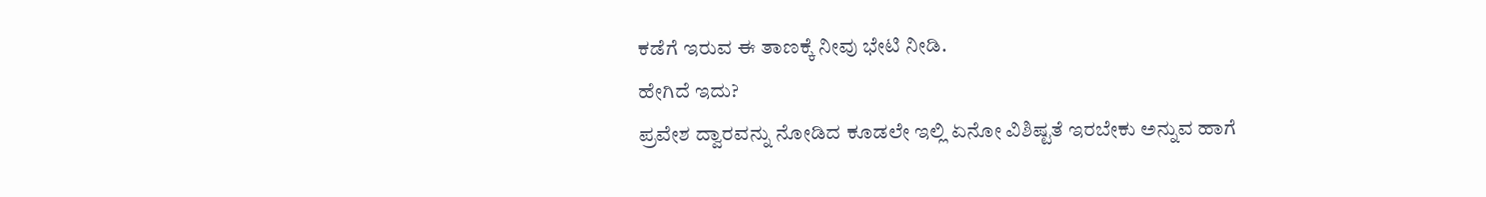ಕಡೆಗೆ ಇರುವ ಈ ತಾಣಕ್ಕೆ ನೀವು ಭೇಟಿ ನೀಡಿ.
ಹೇಗಿದೆ ಇದು?
ಪ್ರವೇಶ ದ್ವಾರವನ್ನು ನೋಡಿದ ಕೂಡಲೇ ಇಲ್ಲಿ ಏನೋ ವಿಶಿಷ್ಟತೆ ಇರಬೇಕು ಅನ್ನುವ ಹಾಗೆ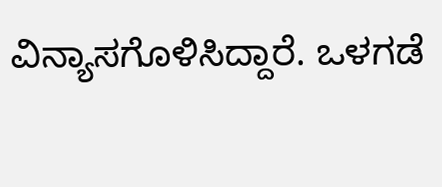ವಿನ್ಯಾಸಗೊಳಿಸಿದ್ದಾರೆ. ಒಳಗಡೆ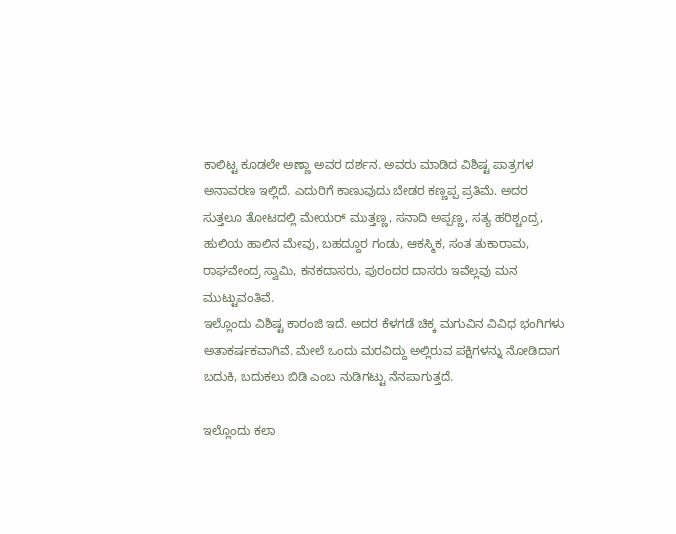ಕಾಲಿಟ್ಟ ಕೂಡಲೇ ಅಣ್ಣಾ ಅವರ ದರ್ಶನ. ಅವರು ಮಾಡಿದ ವಿಶಿಷ್ಟ ಪಾತ್ರಗಳ ಅನಾವರಣ ಇಲ್ಲಿದೆ. ಎದುರಿಗೆ ಕಾಣುವುದು ಬೇಡರ ಕಣ್ಣಪ್ಪ ಪ್ರತಿಮೆ. ಅದರ ಸುತ್ತಲೂ ತೋಟದಲ್ಲಿ ಮೇಯರ್ ಮುತ್ತಣ್ಣ, ಸನಾದಿ ಅಪ್ಪಣ್ಣ, ಸತ್ಯ ಹರಿಶ್ಚಂದ್ರ, ಹುಲಿಯ ಹಾಲಿನ ಮೇವು, ಬಹದ್ದೂರ ಗಂಡು, ಆಕಸ್ಮಿಕ, ಸಂತ ತುಕಾರಾಮ, ರಾಘವೇಂದ್ರ ಸ್ವಾಮಿ, ಕನಕದಾಸರು, ಪುರಂದರ ದಾಸರು ಇವೆಲ್ಲವು ಮನ ಮುಟ್ಟುವಂತಿವೆ.
ಇಲ್ಲೊಂದು ವಿಶಿಷ್ಟ ಕಾರಂಜಿ ಇದೆ. ಅದರ ಕೆಳಗಡೆ ಚಿಕ್ಕ ಮಗುವಿನ ವಿವಿಧ ಭಂಗಿಗಳು ಅತಾಕರ್ಷಕವಾಗಿವೆ. ಮೇಲೆ ಒಂದು ಮರವಿದ್ದು ಅಲ್ಲಿರುವ ಪಕ್ಷಿಗಳನ್ನು ನೋಡಿದಾಗ ಬದುಕಿ, ಬದುಕಲು ಬಿಡಿ ಎಂಬ ನುಡಿಗಟ್ಟು ನೆನಪಾಗುತ್ತದೆ.

ಇಲ್ಲೊಂದು ಕಲಾ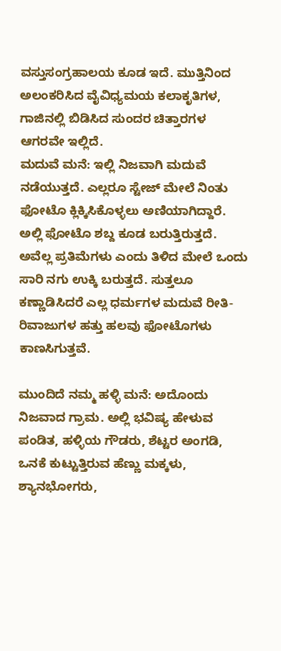ವಸ್ತುಸಂಗ್ರಹಾಲಯ ಕೂಡ ಇದೆ. ಮುತ್ತಿನಿಂದ ಅಲಂಕರಿಸಿದ ವೈವಿಧ್ಯಮಯ ಕಲಾಕೃತಿಗಳ, ಗಾಜಿನಲ್ಲಿ ಬಿಡಿಸಿದ ಸುಂದರ ಚಿತ್ತಾರಗಳ ಆಗರವೇ ಇಲ್ಲಿದೆ.
ಮದುವೆ ಮನೆ: ಇಲ್ಲಿ ನಿಜವಾಗಿ ಮದುವೆ ನಡೆಯುತ್ತದೆ. ಎಲ್ಲರೂ ಸ್ಟೇಜ್ ಮೇಲೆ ನಿಂತು ಫೋಟೊ ಕ್ಲಿಕ್ಕಿಸಿಕೊಳ್ಳಲು ಅಣಿಯಾಗಿದ್ದಾರೆ. ಅಲ್ಲಿ ಫೋಟೊ ಶಬ್ದ ಕೂಡ ಬರುತ್ತಿರುತ್ತದೆ. ಅವೆಲ್ಲ ಪ್ರತಿಮೆಗಳು ಎಂದು ತಿಳಿದ ಮೇಲೆ ಒಂದು ಸಾರಿ ನಗು ಉಕ್ಕಿ ಬರುತ್ತದೆ. ಸುತ್ತಲೂ ಕಣ್ಣಾಡಿಸಿದರೆ ಎಲ್ಲ ಧರ್ಮಗಳ ಮದುವೆ ರೀತಿ-ರಿವಾಜುಗಳ ಹತ್ತು ಹಲವು ಫೋಟೊಗಳು ಕಾಣಸಿಗುತ್ತವೆ.

ಮುಂದಿದೆ ನಮ್ಮ ಹಳ್ಳಿ ಮನೆ: ಅದೊಂದು ನಿಜವಾದ ಗ್ರಾಮ. ಅಲ್ಲಿ ಭವಿಷ್ಯ ಹೇಳುವ ಪಂಡಿತ, ಹಳ್ಳಿಯ ಗೌಡರು, ಶೆಟ್ಟರ ಅಂಗಡಿ, ಒನಕೆ ಕುಟ್ಟುತ್ತಿರುವ ಹೆಣ್ಣು ಮಕ್ಕಳು, ಶ್ಯಾನಭೋಗರು,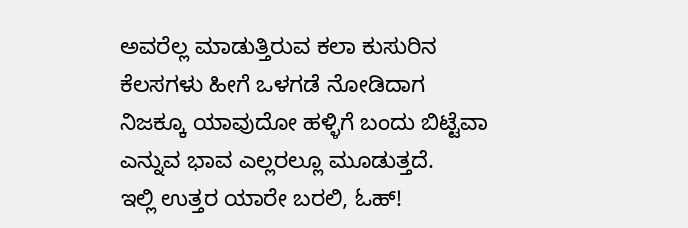ಅವರೆಲ್ಲ ಮಾಡುತ್ತಿರುವ ಕಲಾ ಕುಸುರಿನ ಕೆಲಸಗಳು ಹೀಗೆ ಒಳಗಡೆ ನೋಡಿದಾಗ ನಿಜಕ್ಕೂ ಯಾವುದೋ ಹಳ್ಳಿಗೆ ಬಂದು ಬಿಟ್ಟೆವಾ ಎನ್ನುವ ಭಾವ ಎಲ್ಲರಲ್ಲೂ ಮೂಡುತ್ತದೆ.
ಇಲ್ಲಿ ಉತ್ತರ ಯಾರೇ ಬರಲಿ, ಓಹ್!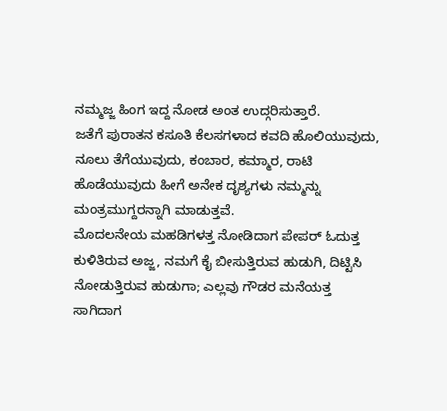ನಮ್ಮಜ್ಜ ಹಿಂಗ ಇದ್ದ ನೋಡ ಅಂತ ಉದ್ಗರಿಸುತ್ತಾರೆ.
ಜತೆಗೆ ಪುರಾತನ ಕಸೂತಿ ಕೆಲಸಗಳಾದ ಕವದಿ ಹೊಲಿಯುವುದು, ನೂಲು ತೆಗೆಯುವುದು, ಕಂಬಾರ, ಕಮ್ಮಾರ, ರಾಟಿ ಹೊಡೆಯುವುದು ಹೀಗೆ ಅನೇಕ ದೃಶ್ಯಗಳು ನಮ್ಮನ್ನು ಮಂತ್ರಮುಗ್ದರನ್ನಾಗಿ ಮಾಡುತ್ತವೆ.
ಮೊದಲನೇಯ ಮಹಡಿಗಳತ್ತ ನೋಡಿದಾಗ ಪೇಪರ್ ಓದುತ್ತ ಕುಳಿತಿರುವ ಅಜ್ಜ, ನಮಗೆ ಕೈ ಬೀಸುತ್ತಿರುವ ಹುಡುಗಿ, ದಿಟ್ಟಿಸಿ ನೋಡುತ್ತಿರುವ ಹುಡುಗಾ; ಎಲ್ಲವು ಗೌಡರ ಮನೆಯತ್ತ ಸಾಗಿದಾಗ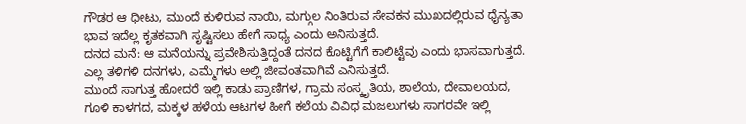ಗೌಡರ ಆ ಧೀಟು, ಮುಂದೆ ಕುಳಿರುವ ನಾಯಿ, ಮಗ್ಗುಲ ನಿಂತಿರುವ ಸೇವಕನ ಮುಖದಲ್ಲಿರುವ ಧೈನ್ಯತಾ ಭಾವ ಇದೆಲ್ಲ ಕೃತಕವಾಗಿ ಸೃಷ್ಟಿಸಲು ಹೇಗೆ ಸಾಧ್ಯ ಎಂದು ಅನಿಸುತ್ತದೆ.
ದನದ ಮನೆ: ಆ ಮನೆಯನ್ನು ಪ್ರವೇಶಿಸುತ್ತಿದ್ದಂತೆ ದನದ ಕೊಟ್ಟಿಗೆಗೆ ಕಾಲಿಟ್ಟೆವು ಎಂದು ಭಾಸವಾಗುತ್ತದೆ. ಎಲ್ಲ ತಳಿಗಳಿ ದನಗಳು, ಎಮ್ಮೆಗಳು ಅಲ್ಲಿ ಜೀವಂತವಾಗಿವೆ ಎನಿಸುತ್ತದೆ.
ಮುಂದೆ ಸಾಗುತ್ತ ಹೋದರೆ ಇಲ್ಲಿ ಕಾಡು ಪ್ರಾಣಿಗಳ, ಗ್ರಾಮ ಸಂಸ್ಕೃತಿಯ, ಶಾಲೆಯ, ದೇವಾಲಯದ, ಗೂಳಿ ಕಾಳಗದ, ಮಕ್ಕಳ ಹಳೆಯ ಆಟಗಳ ಹೀಗೆ ಕಲೆಯ ವಿವಿಧ ಮಜಲುಗಳು ಸಾಗರವೇ ಇಲ್ಲಿ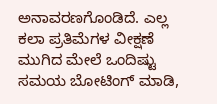ಅನಾವರಣಗೊಂಡಿದೆ. ಎಲ್ಲ ಕಲಾ ಪ್ರತಿಮೆಗಳ ವೀಕ್ಷಣೆ ಮುಗಿದ ಮೇಲೆ ಒಂದಿಷ್ಟು ಸಮಯ ಬೋಟಿಂಗ್ ಮಾಡಿ,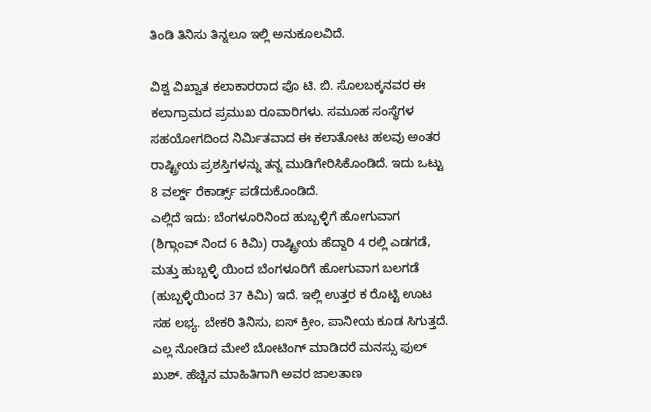ತಿಂಡಿ ತಿನಿಸು ತಿನ್ನಲೂ ಇಲ್ಲಿ ಅನುಕೂಲವಿದೆ.

ವಿಶ್ವ ವಿಖ್ವಾತ ಕಲಾಕಾರರಾದ ಪೊ ಟಿ. ಬಿ. ಸೊಲಬಕ್ಕನವರ ಈ ಕಲಾಗ್ರಾಮದ ಪ್ರಮುಖ ರೂವಾರಿಗಳು. ಸಮೂಹ ಸಂಸ್ಥೆಗಳ ಸಹಯೋಗದಿಂದ ನಿರ್ಮಿತವಾದ ಈ ಕಲಾತೋಟ ಹಲವು ಅಂತರ ರಾಷ್ಟ್ರೀಯ ಪ್ರಶಸ್ತಿಗಳನ್ನು ತನ್ನ ಮುಡಿಗೇರಿಸಿಕೊಂಡಿದೆ. ಇದು ಒಟ್ಟು 8 ವರ್ಲ್ಡ್ ರೆಕಾರ್ಡ್ಸ್ ಪಡೆದುಕೊಂಡಿದೆ.
ಎಲ್ಲಿದೆ ಇದು: ಬೆಂಗಳೂರಿನಿಂದ ಹುಬ್ಬಳ್ಳಿಗೆ ಹೋಗುವಾಗ (ಶಿಗ್ಗಾಂವ್ ನಿಂದ 6 ಕಿಮಿ) ರಾಷ್ಟ್ರೀಯ ಹೆದ್ದಾರಿ 4 ರಲ್ಲಿ ಎಡಗಡೆ, ಮತ್ತು ಹುಬ್ಬಳ್ಳಿ ಯಿಂದ ಬೆಂಗಳೂರಿಗೆ ಹೋಗುವಾಗ ಬಲಗಡೆ (ಹುಬ್ಬಳ್ಳಿಯಿಂದ 37 ಕಿಮಿ) ಇದೆ. ಇಲ್ಲಿ ಉತ್ತರ ಕ ರೊಟ್ಟಿ ಊಟ ಸಹ ಲಭ್ಯ. ಬೇಕರಿ ತಿನಿಸು, ಐಸ್ ಕ್ರೀಂ, ಪಾನೀಯ ಕೂಡ ಸಿಗುತ್ತದೆ. ಎಲ್ಲ ನೋಡಿದ ಮೇಲೆ ಬೋಟಿಂಗ್ ಮಾಡಿದರೆ ಮನಸ್ಸು ಫುಲ್ ಖುಶ್. ಹೆಚ್ಚಿನ ಮಾಹಿತಿಗಾಗಿ ಅವರ ಜಾಲತಾಣ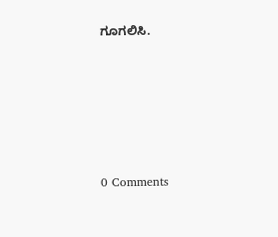ಗೂಗಲಿಸಿ.






0 Comments